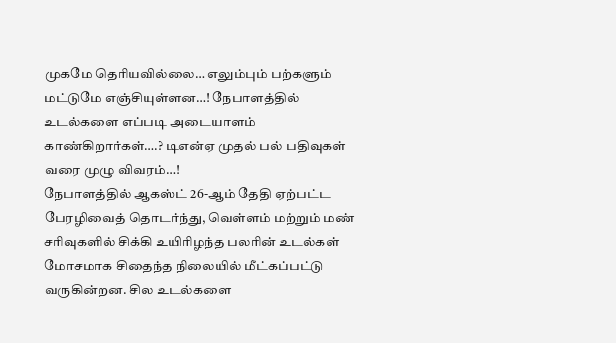முகமே தெரியவில்லை… எலும்பும் பற்களும் மட்டுமே எஞ்சியுள்ளன…! நேபாளத்தில் உடல்களை எப்படி அடையாளம் காண்கிறார்கள்….? டிஎன்ஏ முதல் பல் பதிவுகள் வரை முழு விவரம்…!
நேபாளத்தில் ஆகஸ்ட் 26-ஆம் தேதி ஏற்பட்ட பேரழிவைத் தொடர்ந்து, வெள்ளம் மற்றும் மண் சரிவுகளில் சிக்கி உயிரிழந்த பலரின் உடல்கள் மோசமாக சிதைந்த நிலையில் மீட்கப்பட்டு வருகின்றன. சில உடல்களை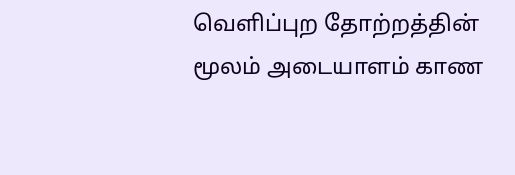வெளிப்புற தோற்றத்தின் மூலம் அடையாளம் காண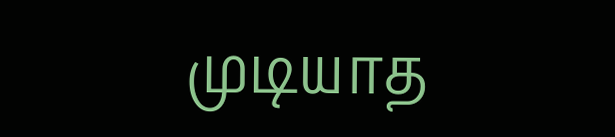முடியாத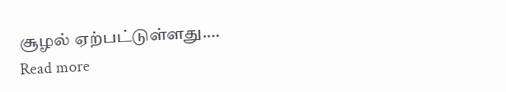சூழல் ஏற்பட்டுள்ளது.…
Read more